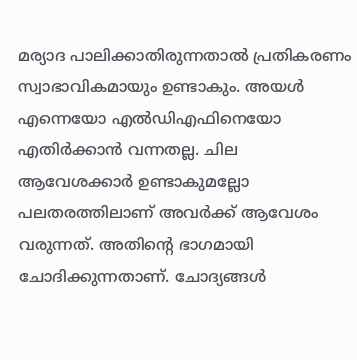മര്യാദ പാലിക്കാതിരുന്നതാൽ പ്രതികരണം സ്വാഭാവികമായും ഉണ്ടാകും. അയൾ എന്നെയോ എൽഡിഎഫിനെയോ എതിർക്കാൻ വന്നതല്ല. ചില ആവേശക്കാർ ഉണ്ടാകുമല്ലോ പലതരത്തിലാണ് അവർക്ക് ആവേശം വരുന്നത്. അതിന്റെ ഭാഗമായി ചോദിക്കുന്നതാണ്. ചോദ്യങ്ങൾ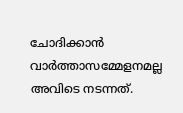ചോദിക്കാൻ വാർത്താസമ്മേളനമല്ല അവിടെ നടന്നത്.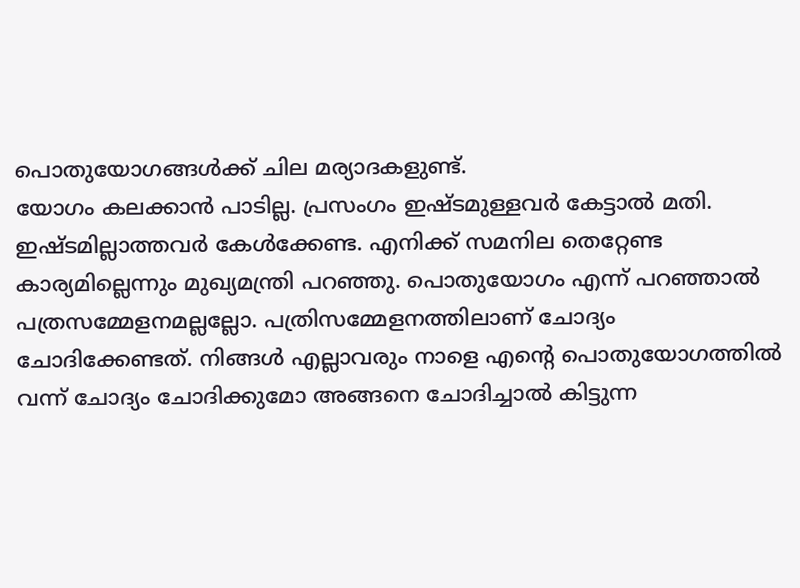പൊതുയോഗങ്ങൾക്ക് ചില മര്യാദകളുണ്ട്.
യോഗം കലക്കാൻ പാടില്ല. പ്രസംഗം ഇഷ്ടമുള്ളവർ കേട്ടാൽ മതി. ഇഷ്ടമില്ലാത്തവർ കേൾക്കേണ്ട. എനിക്ക് സമനില തെറ്റേണ്ട കാര്യമില്ലെന്നും മുഖ്യമന്ത്രി പറഞ്ഞു. പൊതുയോഗം എന്ന് പറഞ്ഞാൽ പത്രസമ്മേളനമല്ലല്ലോ. പത്രിസമ്മേളനത്തിലാണ് ചോദ്യം ചോദിക്കേണ്ടത്. നിങ്ങൾ എല്ലാവരും നാളെ എന്റെ പൊതുയോഗത്തിൽ വന്ന് ചോദ്യം ചോദിക്കുമോ അങ്ങനെ ചോദിച്ചാൽ കിട്ടുന്ന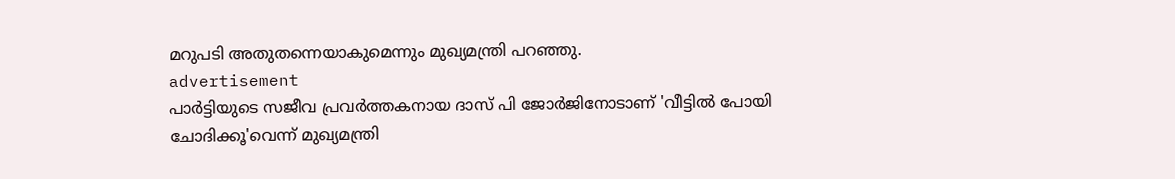മറുപടി അതുതന്നെയാകുമെന്നും മുഖ്യമന്ത്രി പറഞ്ഞു.
advertisement
പാർട്ടിയുടെ സജീവ പ്രവർത്തകനായ ദാസ് പി ജോർജിനോടാണ് 'വീട്ടിൽ പോയി ചോദിക്കൂ'വെന്ന് മുഖ്യമന്ത്രി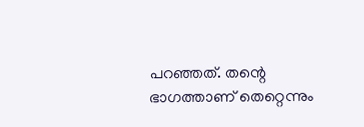പറഞ്ഞത്. തന്റെ ഭാഗത്താണ് തെറ്റെന്നും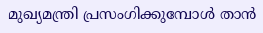മുഖ്യമന്ത്രി പ്രസംഗിക്കുമ്പോൾ താൻ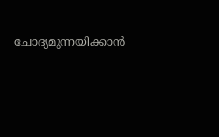ചോദ്യമുന്നയിക്കാൻ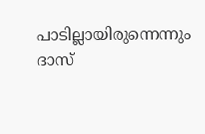പാടില്ലായിരുന്നെന്നും ദാസ്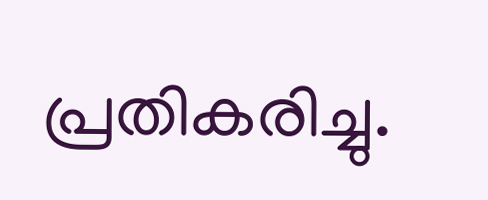പ്രതികരിച്ചു.